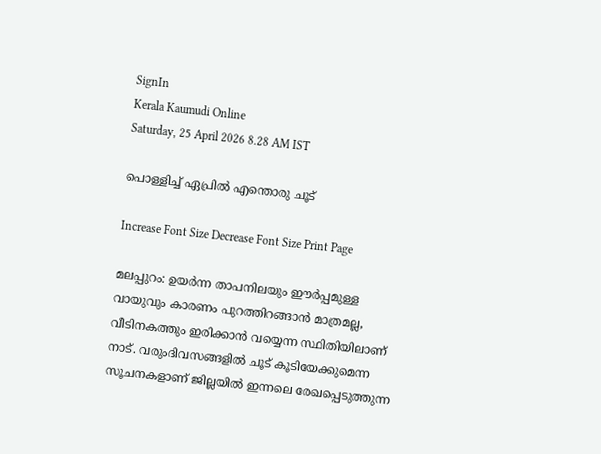SignIn
Kerala Kaumudi Online
Saturday, 25 April 2026 8.28 AM IST

പൊള്ളിച്ച് ഏപ്രിൽ എന്തൊരു ചൂട്

Increase Font Size Decrease Font Size Print Page

മലപ്പുറം: ഉയർന്ന താപനിലയും ഈർപ്പമുള്ള വായുവും കാരണം പുറത്തിറങ്ങാൻ മാത്രമല്ല, വീടിനകത്തും ഇരിക്കാൻ വയ്യെന്ന സ്ഥിതിയിലാണ് നാട്. വരുംദിവസങ്ങളിൽ ചൂട് കൂടിയേക്കുമെന്ന സൂചനകളാണ് ജില്ലയിൽ ഇന്നലെ രേഖപ്പെടുത്തുന്ന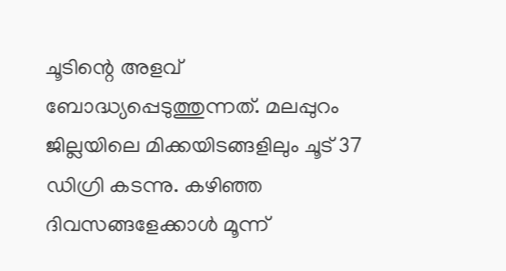ചൂടിന്റെ അളവ് ബോദ്ധ്യപ്പെടുത്തുന്നത്. മലപ്പുറം ജില്ലയിലെ മിക്കയിടങ്ങളിലും ചൂട് 37 ഡിഗ്രി കടന്നു. കഴിഞ്ഞ ദിവസങ്ങളേക്കാൾ മൂന്ന്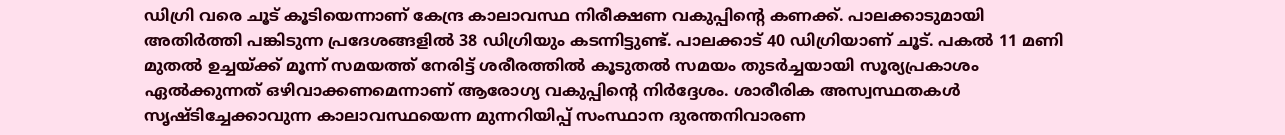ഡ‌ിഗ്രി വരെ ചൂട് കൂടിയെന്നാണ് കേന്ദ്ര കാലാവസ്ഥ നിരീക്ഷണ വകുപ്പിന്റെ കണക്ക്. പാലക്കാടുമായി അതിർത്തി പങ്കിടുന്ന പ്രദേശങ്ങളിൽ 38 ഡിഗ്രിയും കടന്നിട്ടുണ്ട്. പാലക്കാട് 40 ഡിഗ്രിയാണ് ചൂട്. പകൽ 11 മണി മുതൽ ഉച്ചയ്ക്ക് മൂന്ന് സമയത്ത് നേരിട്ട് ശരീരത്തിൽ കൂടുതൽ സമയം തുടർച്ചയായി സൂര്യപ്രകാശം ഏൽക്കുന്നത് ഒഴിവാക്കണമെന്നാണ് ആരോഗ്യ വകുപ്പിന്റെ നിർദ്ദേശം. ശാരീരിക അസ്വസ്ഥതകൾ സൃഷ്ടിച്ചേക്കാവുന്ന കാലാവസ്ഥയെന്ന മുന്നറിയിപ്പ് സംസ്ഥാന ദുരന്തനിവാരണ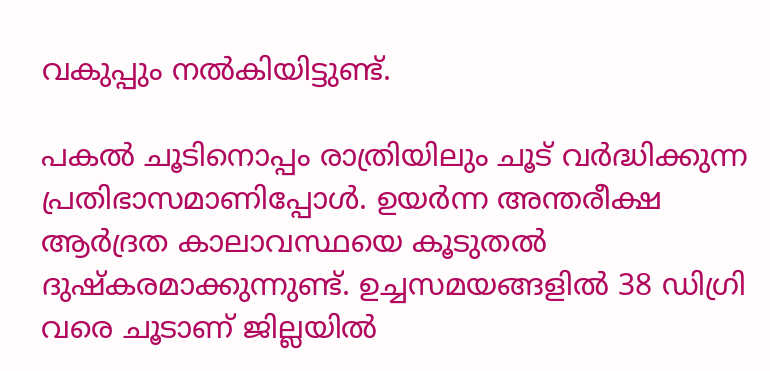വകുപ്പും നൽകിയിട്ടുണ്ട്.

പകൽ ചൂടിനൊപ്പം രാത്രിയിലും ചൂട് വർദ്ധിക്കുന്ന പ്രതിഭാസമാണിപ്പോൾ. ഉയർന്ന അന്തരീക്ഷ ആർദ്രത കാലാവസ്ഥയെ കൂടുതൽ ദുഷ്‌കരമാക്കുന്നുണ്ട്. ഉച്ചസമയങ്ങളിൽ 38 ഡിഗ്രി വരെ ചൂടാണ് ജില്ലയിൽ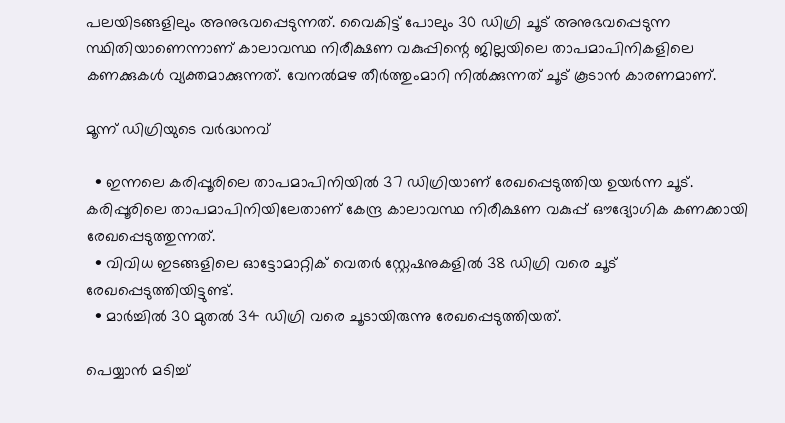പലയിടങ്ങളിലും അനുഭവപ്പെടുന്നത്. വൈകിട്ട് പോലും 30 ഡിഗ്രി ചൂട് അനുഭവപ്പെടുന്ന സ്ഥിതിയാണെന്നാണ് കാലാവസ്ഥ നിരീക്ഷണ വകുപ്പിന്റെ ജില്ലയിലെ താപമാപിനികളിലെ കണക്കുകൾ വ്യക്തമാക്കുന്നത്. വേനൽമഴ തീർത്തുംമാറി നിൽക്കുന്നത് ചൂട് കൂടാൻ കാരണമാണ്.

മൂന്ന് ഡിഗ്രിയുടെ വർദ്ധനവ്

  • ഇന്നലെ കരിപ്പൂരിലെ താപമാപിനിയിൽ 37 ഡിഗ്രിയാണ് രേഖപ്പെടുത്തിയ ഉയർന്ന ചൂട്. കരിപ്പൂരിലെ താപമാപിനിയിലേതാണ് കേന്ദ്ര കാലാവസ്ഥ നിരീക്ഷണ വകുപ്പ് ഔദ്യോഗിക കണക്കായി രേഖപ്പെടുത്തുന്നത്.
  • വിവിധ ഇടങ്ങളിലെ ഓട്ടോമാറ്റിക് വെതർ സ്റ്റേഷനുകളിൽ 38 ഡിഗ്രി വരെ ചൂട് രേഖപ്പെടുത്തിയിട്ടുണ്ട്.
  • മാർച്ചിൽ 30 മുതൽ 34 ഡിഗ്രി വരെ ചൂടായിരുന്നു രേഖപ്പെടുത്തിയത്.

പെയ്യാൻ മടിച്ച്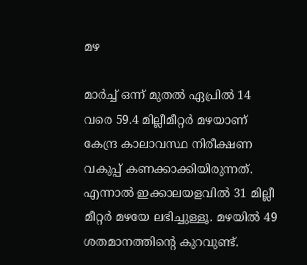മഴ

മാർച്ച് ഒന്ന് മുതൽ ഏപ്രിൽ 14 വരെ 59.4 മില്ലീമീറ്റർ മഴയാണ് കേന്ദ്ര കാലാവസ്ഥ നിരീക്ഷണ വകുപ്പ് കണക്കാക്കിയിരുന്നത്. എന്നാൽ ഇക്കാലയളവിൽ 31 മില്ലീ മീറ്റർ മഴയേ ലഭിച്ചുള്ളൂ. മഴയിൽ 49 ശതമാനത്തിന്റെ കുറവുണ്ട്.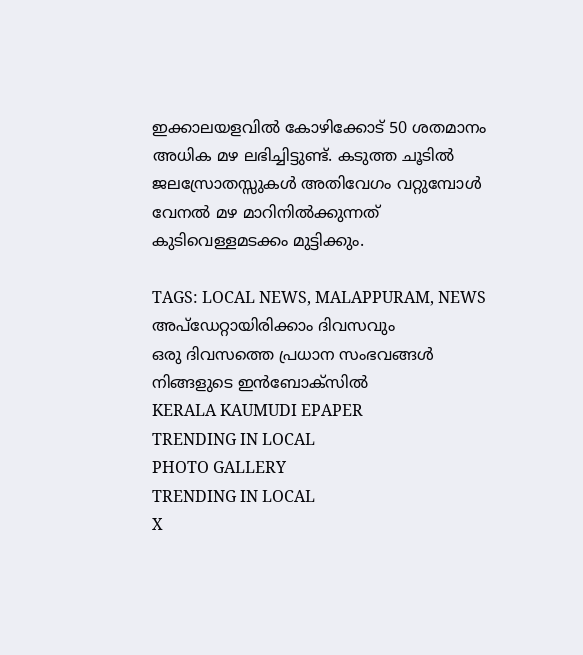ഇക്കാലയളവിൽ കോഴിക്കോട് 50 ശതമാനം അധിക മഴ ലഭിച്ചിട്ടുണ്ട്. കടുത്ത ചൂടിൽ ജലസ്രോതസ്സുകൾ അതിവേഗം വറ്റുമ്പോൾ വേനൽ മഴ മാറിനിൽക്കുന്നത് കുടിവെള്ളമടക്കം മുട്ടിക്കും.

TAGS: LOCAL NEWS, MALAPPURAM, NEWS
അപ്ഡേറ്റായിരിക്കാം ദിവസവും
ഒരു ദിവസത്തെ പ്രധാന സംഭവങ്ങൾ നിങ്ങളുടെ ഇൻബോക്സിൽ
KERALA KAUMUDI EPAPER
TRENDING IN LOCAL
PHOTO GALLERY
TRENDING IN LOCAL
X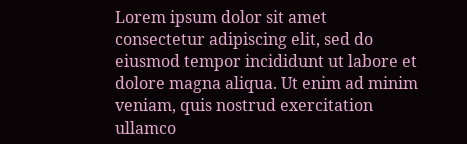Lorem ipsum dolor sit amet
consectetur adipiscing elit, sed do eiusmod tempor incididunt ut labore et dolore magna aliqua. Ut enim ad minim veniam, quis nostrud exercitation ullamco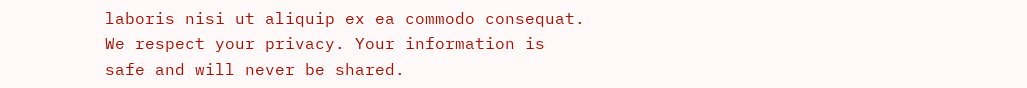laboris nisi ut aliquip ex ea commodo consequat.
We respect your privacy. Your information is safe and will never be shared.